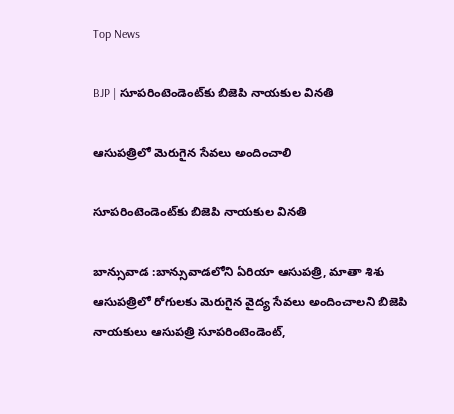Top News

BJP | సూపరింటెండెంట్‌కు బిజెపి నాయకుల వినతి

ఆసుపత్రిలో మెరుగైన సేవలు అందించాలి

సూపరింటెండెంట్‌కు బిజెపి నాయకుల వినతి

బాన్సువాడ :బాన్సువాడలోని ఏరియా ఆసుపత్రి, మాతా శిశు ఆసుపత్రిలో రోగులకు మెరుగైన వైద్య సేవలు అందించాలని బిజెపి నాయకులు ఆసుపత్రి సూపరింటెండెంట్,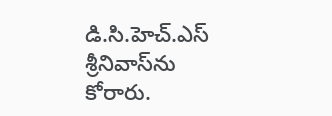డి.సి.హెచ్.ఎస్ శ్రీనివాస్‌ను కోరారు.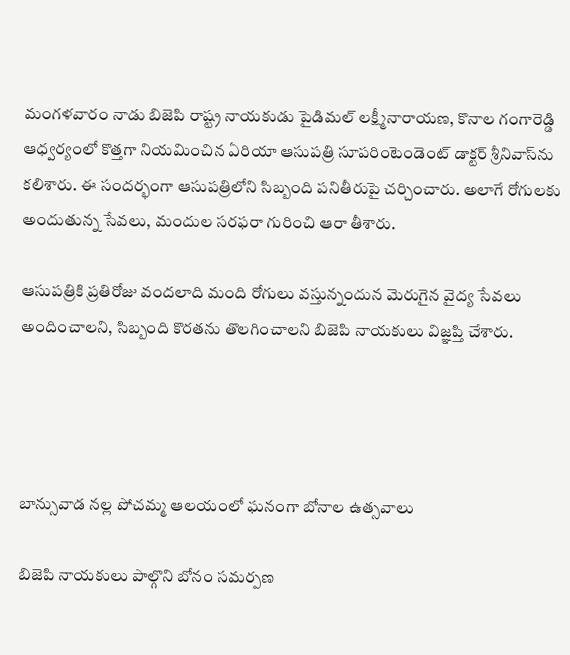మంగళవారం నాడు బిజెపి రాష్ట్ర నాయకుడు పైడిమల్ లక్ష్మీనారాయణ, కొనాల గంగారెడ్డి  ఆధ్వర్యంలో కొత్తగా నియమించిన ఏరియా ఆసుపత్రి సూపరింటెండెంట్ డాక్టర్ శ్రీనివాస్‌ను కలిశారు. ఈ సందర్భంగా ఆసుపత్రిలోని సిబ్బంది పనితీరుపై చర్చించారు. అలాగే రోగులకు అందుతున్న సేవలు, మందుల సరఫరా గురించి ఆరా తీశారు.

ఆసుపత్రికి ప్రతిరోజు వందలాది మంది రోగులు వస్తున్నందున మెరుగైన వైద్య సేవలు అందించాలని, సిబ్బంది కొరతను తొలగించాలని బిజెపి నాయకులు విజ్ఞప్తి చేశారు.




బాన్సువాడ నల్ల పోచమ్మ ఆలయంలో ఘనంగా బోనాల ఉత్సవాలు

బిజెపి నాయకులు పాల్గొని బోనం సమర్పణ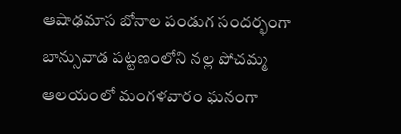ఆషాఢమాస బోనాల పండుగ సందర్భంగా బాన్సువాడ పట్టణంలోని నల్ల పోచమ్మ ఆలయంలో మంగళవారం ఘనంగా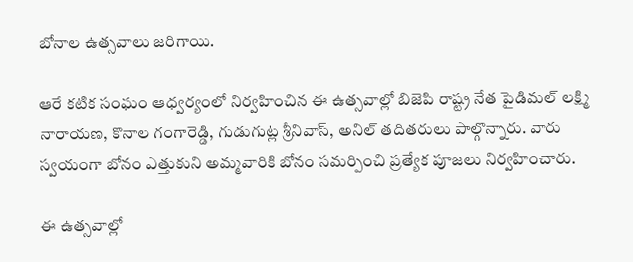బోనాల ఉత్సవాలు జరిగాయి.

ఆరే కటిక సంఘం ఆధ్వర్యంలో నిర్వహించిన ఈ ఉత్సవాల్లో బిజెపి రాష్ట్ర నేత పైడిమల్ లక్ష్మి నారాయణ, కొనాల గంగారెడ్డి, గుడుగుట్ల శ్రీనివాస్, అనిల్ తదితరులు పాల్గొన్నారు. వారు స్వయంగా బోనం ఎత్తుకుని అమ్మవారికి బోనం సమర్పించి ప్రత్యేక పూజలు నిర్వహించారు.

ఈ ఉత్సవాల్లో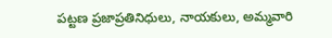పట్టణ ప్రజాప్రతినిధులు, నాయకులు, అమ్మవారి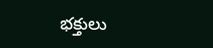భక్తులు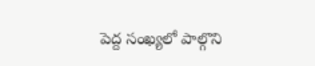పెద్ద సంఖ్యలో పాల్గొని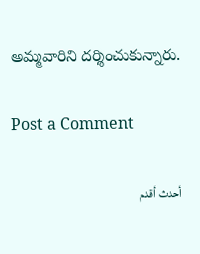అమ్మవారిని దర్శించుకున్నారు.

Post a Comment

أحدث أقدم